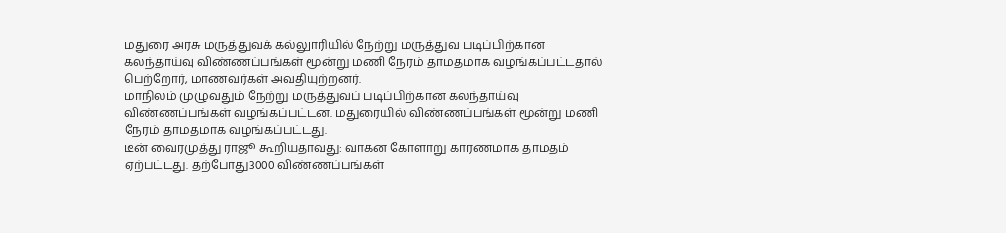மதுரை அரசு மருத்துவக் கல்லுாரியில் நேற்று மருத்துவ படிப்பிற்கான கலந்தாய்வு விண்ணப்பங்கள் மூன்று மணி நேரம் தாமதமாக வழங்கப்பட்டதால் பெற்றோர், மாணவர்கள் அவதியுற்றனர்.
மாநிலம் முழுவதும் நேற்று மருத்துவப் படிப்பிற்கான கலந்தாய்வு விண்ணப்பங்கள் வழங்கப்பட்டன. மதுரையில் விண்ணப்பங்கள் மூன்று மணி நேரம் தாமதமாக வழங்கப்பட்டது.
டீன் வைரமுத்து ராஜூ கூறியதாவது: வாகன கோளாறு காரணமாக தாமதம் ஏற்பட்டது. தற்போது3000 விண்ணப்பங்கள்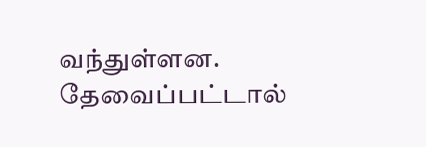வந்துள்ளன. தேவைப்பட்டால்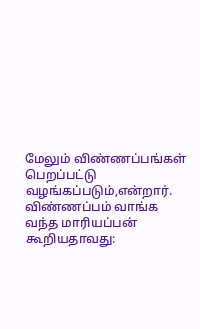மேலும் விண்ணப்பங்கள் பெறப்பட்டு வழங்கப்படும்,என்றார்.
விண்ணப்பம் வாங்க வந்த மாரியப்பன் கூறியதாவது: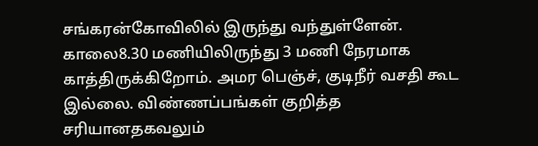சங்கரன்கோவிலில் இருந்து வந்துள்ளேன். காலை8.30 மணியிலிருந்து 3 மணி நேரமாக காத்திருக்கிறோம். அமர பெஞ்ச், குடிநீர் வசதி கூட இல்லை. விண்ணப்பங்கள் குறித்த சரியானதகவலும்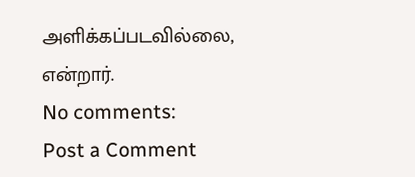அளிக்கப்படவில்லை, என்றார்.
No comments:
Post a Comment